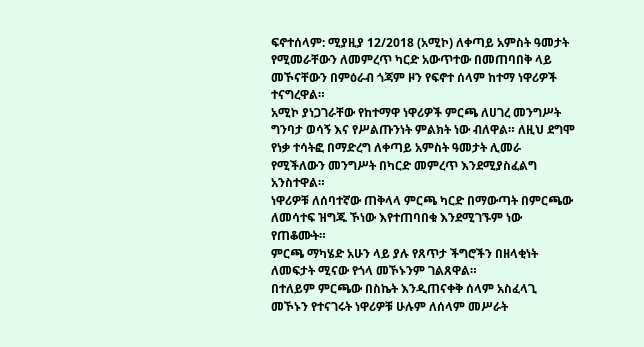ፍኖተሰላም: ሚያዚያ 12/2018 (አሚኮ) ለቀጣይ አምስት ዓመታት የሚመራቸውን ለመምረጥ ካርድ አውጥተው በመጠባበቅ ላይ መኾናቸውን በምዕራብ ጎጃም ዞን የፍኖተ ሰላም ከተማ ነዋሪዎች ተናግረዋል።
አሚኮ ያነጋገራቸው የከተማዋ ነዋሪዎች ምርጫ ለሀገረ መንግሥት ግንባታ ወሳኝ እና የሥልጡንነት ምልክት ነው ብለዋል። ለዚህ ደግሞ የነቃ ተሳትፎ በማድረግ ለቀጣይ አምስት ዓመታት ሊመራ የሚችለውን መንግሥት በካርድ መምረጥ እንደሚያስፈልግ አንስተዋል።
ነዋሪዎቹ ለሰባተኛው ጠቅላላ ምርጫ ካርድ በማውጣት በምርጫው ለመሳተፍ ዝግጁ ኾነው እየተጠባበቁ እንደሚገኙም ነው የጠቆሙት።
ምርጫ ማካሄድ አሁን ላይ ያሉ የጸጥታ ችግሮችን በዘላቂነት ለመፍታት ሚናው የጎላ መኾኑንም ገልጸዋል።
በተለይም ምርጫው በስኬት እንዲጠናቀቅ ሰላም አስፈላጊ መኾኑን የተናገሩት ነዋሪዎቹ ሁሉም ለሰላም መሥራት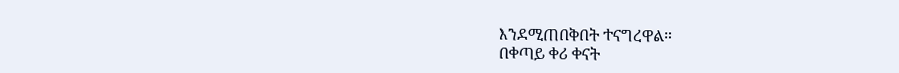እንደሚጠበቅበት ተናግረዋል።
በቀጣይ ቀሪ ቀናት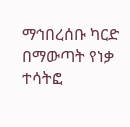ማኅበረሰቡ ካርድ በማውጣት የነቃ ተሳትፎ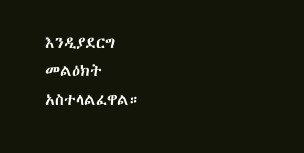እንዲያደርግ መልዕክት አስተላልፈዋል።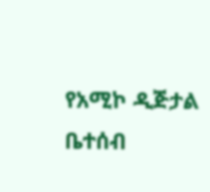የአሚኮ ዲጅታል ቤተሰብ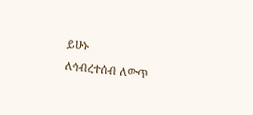ይሁኑ
ለኅብረተሰብ ለውጥ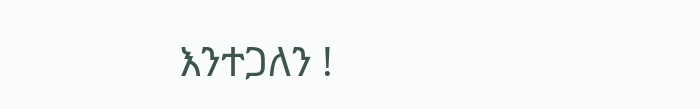እንተጋለን !